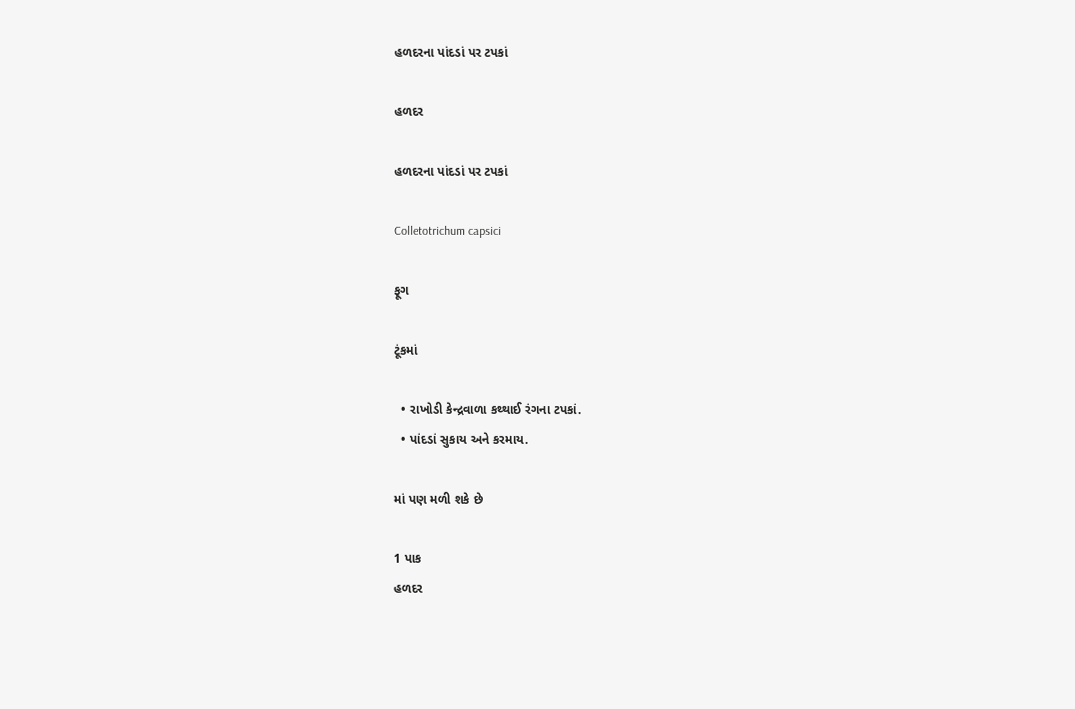હળદરના પાંદડાં પર ટપકાં

હળદર

હળદરના પાંદડાં પર ટપકાં

Colletotrichum capsici

ફૂગ

ટૂંકમાં

  • રાખોડી કેન્દ્રવાળા કથ્થાઈ રંગના ટપકાં.
  • પાંદડાં સુકાય અને કરમાય.

માં પણ મળી શકે છે

1 પાક
હળદર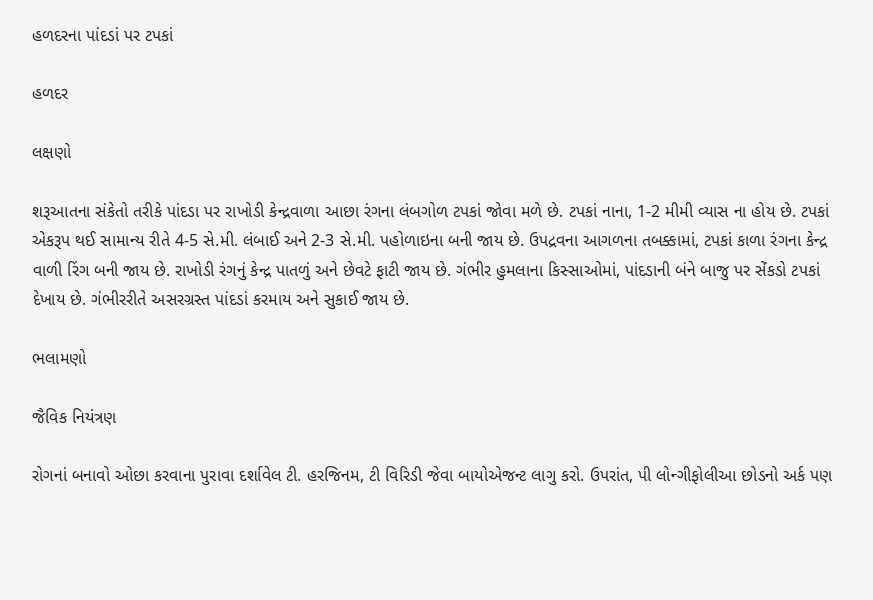હળદરના પાંદડાં પર ટપકાં

હળદર

લક્ષણો

શરૂઆતના સંકેતો તરીકે પાંદડા પર રાખોડી કેન્દ્રવાળા આછા રંગના લંબગોળ ટપકાં જોવા મળે છે. ટપકાં નાના, 1-2 મીમી વ્યાસ ના હોય છે. ટપકાં એકરૂપ થઈ સામાન્ય રીતે 4-5 સે.મી. લંબાઈ અને 2-3 સે.મી. પહોળાઇના બની જાય છે. ઉપદ્રવના આગળના તબક્કામાં, ટપકાં કાળા રંગના કેન્દ્ર વાળી રિંગ બની જાય છે. રાખોડી રંગનું કેન્દ્ર પાતળું અને છેવટે ફાટી જાય છે. ગંભીર હુમલાના કિસ્સાઓમાં, પાંદડાની બંને બાજુ પર સેંકડો ટપકાં દેખાય છે. ગંભીરરીતે અસરગ્રસ્ત પાંદડાં કરમાય અને સુકાઈ જાય છે.

ભલામણો

જૈવિક નિયંત્રણ

રોગનાં બનાવો ઓછા કરવાના પુરાવા દર્શાવેલ ટી. હરજિનમ, ટી વિરિડી જેવા બાયોએજન્ટ લાગુ કરો. ઉપરાંત, પી લોન્ગીફોલીઆ છોડનો અર્ક પણ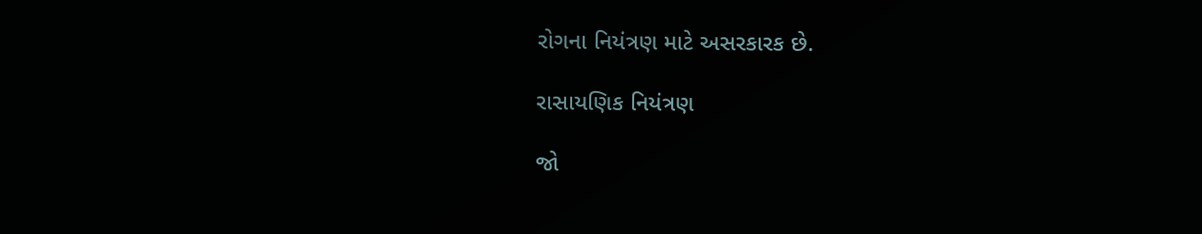રોગના નિયંત્રણ માટે અસરકારક છે.

રાસાયણિક નિયંત્રણ

જો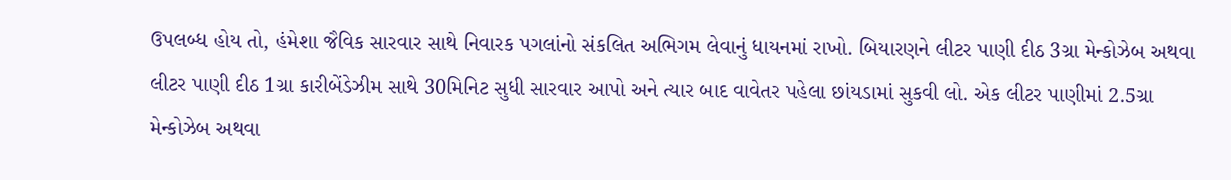ઉપલબ્ધ હોય તો, હંમેશા જૈવિક સારવાર સાથે નિવારક પગલાંનો સંકલિત અભિગમ લેવાનું ધાયનમાં રાખો. બિયારણને લીટર પાણી દીઠ 3ગ્રા મેન્કોઝેબ અથવા લીટર પાણી દીઠ 1ગ્રા કારીબેંડેઝીમ સાથે 30મિનિટ સુધી સારવાર આપો અને ત્યાર બાદ વાવેતર પહેલા છાંયડામાં સુકવી લો. એક લીટર પાણીમાં 2.5ગ્રા મેન્કોઝેબ અથવા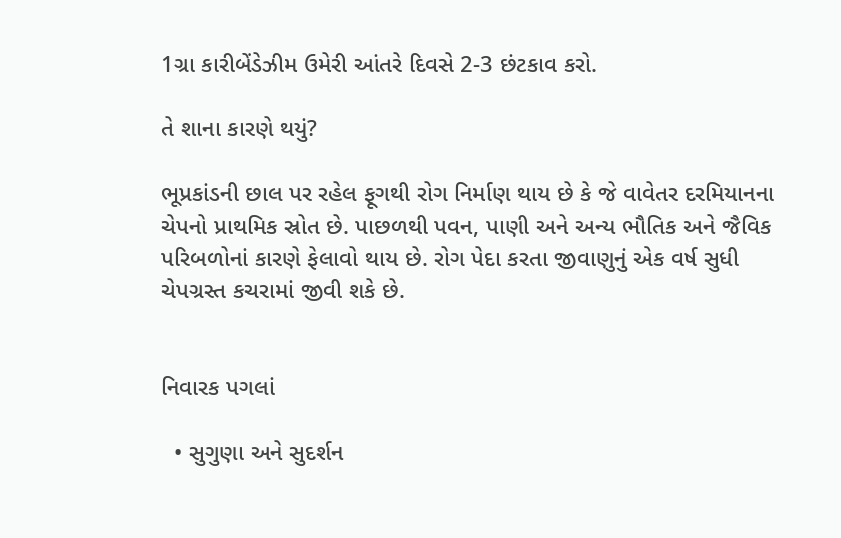1ગ્રા કારીબેંડેઝીમ ઉમેરી આંતરે દિવસે 2-3 છંટકાવ કરો.

તે શાના કારણે થયું?

ભૂપ્રકાંડની છાલ પર રહેલ ફૂગથી રોગ નિર્માણ થાય છે કે જે વાવેતર દરમિયાનના ચેપનો પ્રાથમિક સ્રોત છે. પાછળથી પવન, પાણી અને અન્ય ભૌતિક અને જૈવિક પરિબળોનાં કારણે ફેલાવો થાય છે. રોગ પેદા કરતા જીવાણુનું એક વર્ષ સુધી ચેપગ્રસ્ત કચરામાં જીવી શકે છે.


નિવારક પગલાં

  • સુગુણા અને સુદર્શન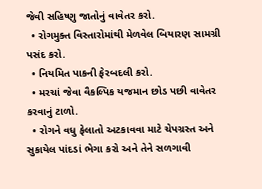જેવી સહિષ્ણુ જાતોનું વાવેતર કરો.
  • રોગમુક્ત વિસ્તારોમાંથી મેળવેલ બિયારણ સામગ્રી પસંદ કરો.
  • નિયમિત પાકની ફેરબદલી કરો.
  • મરચાં જેવા વૈકલ્પિક યજમાન છોડ પછી વાવેતર કરવાનું ટાળો.
  • રોગને વધુ ફેલાતો અટકાવવા માટે ચેપગ્રસ્ત અને સુકાયેલ પાંદડાં ભેગા કરો અને તેને સળગાવી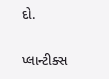દો.

પ્લાન્ટીક્સ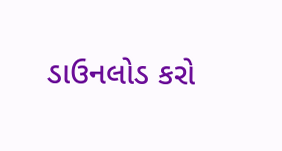ડાઉનલોડ કરો